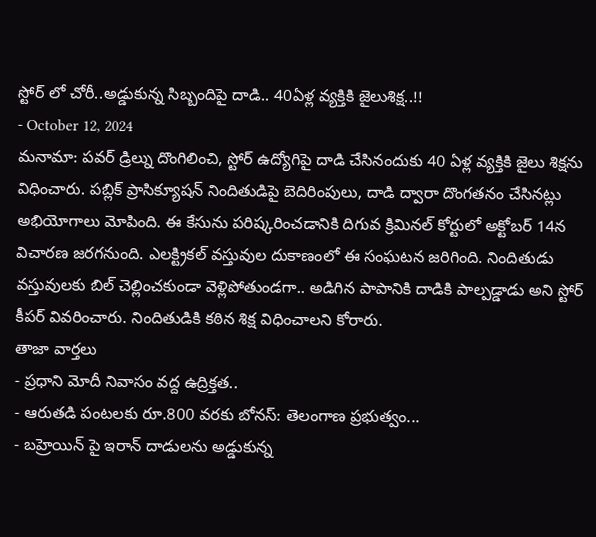స్టోర్ లో చోరీ..అడ్డుకున్న సిబ్బందిపై దాడి.. 40ఏళ్ల వ్యక్తికి జైలుశిక్ష..!!
- October 12, 2024
మనామా: పవర్ డ్రిల్ను దొంగిలించి, స్టోర్ ఉద్యోగిపై దాడి చేసినందుకు 40 ఏళ్ల వ్యక్తికి జైలు శిక్షను విధించారు. పబ్లిక్ ప్రాసిక్యూషన్ నిందితుడిపై బెదిరింపులు, దాడి ద్వారా దొంగతనం చేసినట్లు అభియోగాలు మోపింది. ఈ కేసును పరిష్కరించడానికి దిగువ క్రిమినల్ కోర్టులో అక్టోబర్ 14న విచారణ జరగనుంది. ఎలక్ట్రికల్ వస్తువుల దుకాణంలో ఈ సంఘటన జరిగింది. నిందితుడు వస్తువులకు బిల్ చెల్లించకుండా వెళ్లిపోతుండగా.. అడిగిన పాపానికి దాడికి పాల్పడ్డాడు అని స్టోర్ కీపర్ వివరించారు. నిందితుడికి కఠిన శిక్ష విధించాలని కోరారు.
తాజా వార్తలు
- ప్రధాని మోదీ నివాసం వద్ద ఉద్రిక్తత..
- ఆరుతడి పంటలకు రూ.800 వరకు బోనస్: తెలంగాణ ప్రభుత్వం...
- బహ్రెయిన్ పై ఇరాన్ దాడులను అడ్డుకున్న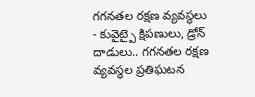గగనతల రక్షణ వ్యవస్థలు
- కువైట్పై క్షిపణులు, డ్రోన్ దాడులు.. గగనతల రక్షణ వ్యవస్థల ప్రతిఘటన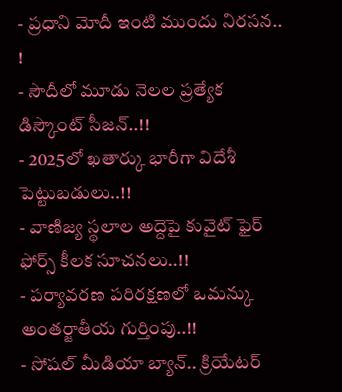- ప్రధాని మోదీ ఇంటి ముందు నిరసన.. !
- సౌదీలో మూడు నెలల ప్రత్యేక డిస్కౌంట్ సీజన్..!!
- 2025లో ఖతార్కు భారీగా విదేశీ పెట్టుబడులు..!!
- వాణిజ్య స్థలాల అద్దెపై కువైట్ ఫైర్ ఫోర్స్ కీలక సూచనలు..!!
- పర్యావరణ పరిరక్షణలో ఒమన్కు అంతర్జాతీయ గుర్తింపు..!!
- సోషల్ మీడియా బ్యాన్.. క్రియేటర్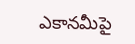ఎకానమీపై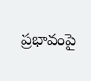ప్రభావంపై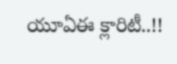యూఏఈ క్లారిటీ..!!